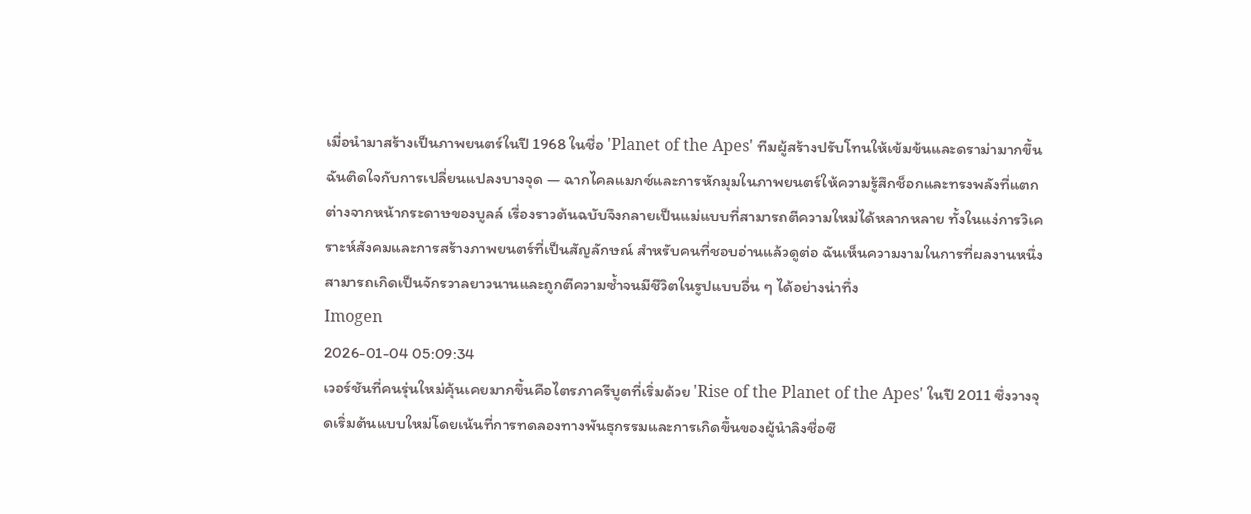เมื่อนำมาสร้างเป็นภาพยนตร์ในปี 1968 ในชื่อ 'Planet of the Apes' ทีมผู้สร้างปรับโทนให้เข้มข้นและดราม่ามากขึ้น ฉันติดใจกับการเปลี่ยนแปลงบางจุด — ฉากไคลแมกซ์และการหักมุมในภาพยนตร์ให้ความรู้สึกช็อกและทรงพลังที่แตกต่างจากหน้ากระดาษของบูลล์ เรื่องราวต้นฉบับจึงกลายเป็นแม่แบบที่สามารถตีความใหม่ได้หลากหลาย ทั้งในแง่การวิเคราะห์สังคมและการสร้างภาพยนตร์ที่เป็นสัญลักษณ์ สำหรับคนที่ชอบอ่านแล้วดูต่อ ฉันเห็นความงามในการที่ผลงานหนึ่งสามารถเกิดเป็นจักรวาลยาวนานและถูกตีความซ้ำจนมีชีวิตในรูปแบบอื่น ๆ ได้อย่างน่าทึ่ง
Imogen
2026-01-04 05:09:34
เวอร์ชันที่คนรุ่นใหม่คุ้นเคยมากขึ้นคือไตรภาครีบูตที่เริ่มด้วย 'Rise of the Planet of the Apes' ในปี 2011 ซึ่งวางจุดเริ่มต้นแบบใหม่โดยเน้นที่การทดลองทางพันธุกรรมและการเกิดขึ้นของผู้นำลิงชื่อซี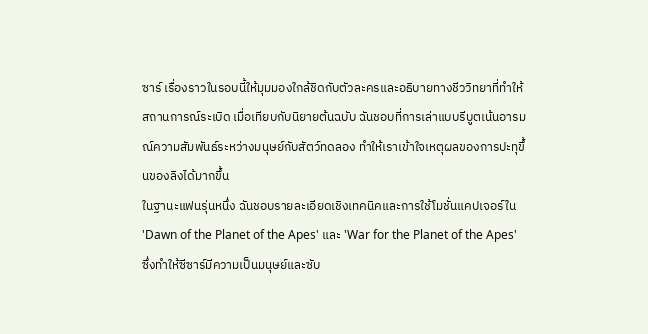ซาร์ เรื่องราวในรอบนี้ให้มุมมองใกล้ชิดกับตัวละครและอธิบายทางชีววิทยาที่ทำให้สถานการณ์ระเบิด เมื่อเทียบกับนิยายต้นฉบับ ฉันชอบที่การเล่าแบบรีบูตเน้นอารมณ์ความสัมพันธ์ระหว่างมนุษย์กับสัตว์ทดลอง ทำให้เราเข้าใจเหตุผลของการปะทุขึ้นของลิงได้มากขึ้น
ในฐานะแฟนรุ่นหนึ่ง ฉันชอบรายละเอียดเชิงเทคนิคและการใช้โมชั่นแคปเจอร์ใน 'Dawn of the Planet of the Apes' และ 'War for the Planet of the Apes' ซึ่งทำให้ซีซาร์มีความเป็นมนุษย์และซับ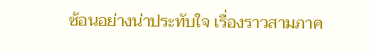ซ้อนอย่างน่าประทับใจ เรื่องราวสามภาค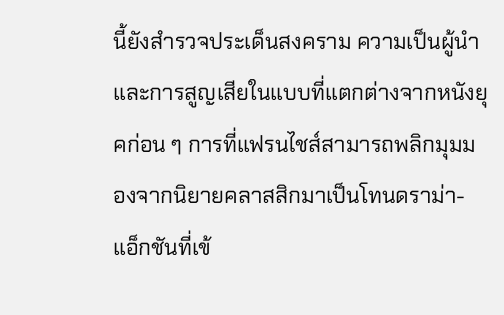นี้ยังสำรวจประเด็นสงคราม ความเป็นผู้นำ และการสูญเสียในแบบที่แตกต่างจากหนังยุคก่อน ๆ การที่แฟรนไชส์สามารถพลิกมุมมองจากนิยายคลาสสิกมาเป็นโทนดราม่า-แอ็กชันที่เข้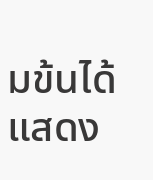มข้นได้ แสดง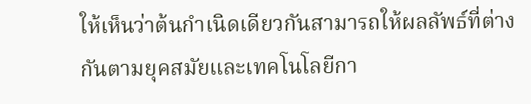ให้เห็นว่าต้นกำเนิดเดียวกันสามารถให้ผลลัพธ์ที่ต่างกันตามยุคสมัยและเทคโนโลยีกา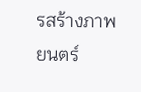รสร้างภาพยนตร์